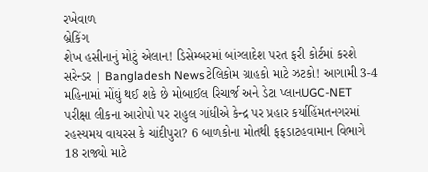રખેવાળ
બ્રેકિંગ
શેખ હસીનાનું મોટું એલાન! ડિસેમ્બરમાં બાંગ્લાદેશ પરત ફરી કોર્ટમાં કરશે સરેન્ડર | Bangladesh Newsટેલિકોમ ગ્રાહકો માટે ઝટકો! આગામી 3-4 મહિનામાં મોંઘું થઈ શકે છે મોબાઈલ રિચાર્જ અને ડેટા પ્લાનUGC-NET પરીક્ષા લીકના આરોપો પર રાહુલ ગાંધીએ કેન્દ્ર પર પ્રહાર કર્યાહિંમતનગરમાં રહસ્યમય વાયરસ કે ચાંદીપુરા? 6 બાળકોના મોતથી ફફડાટહવામાન વિભાગે 18 રાજ્યો માટે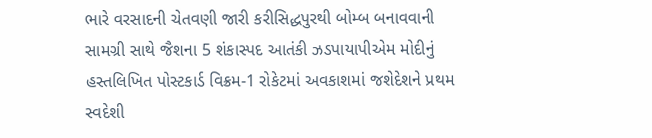ભારે વરસાદની ચેતવણી જારી કરીસિદ્ધપુરથી બોમ્બ બનાવવાની સામગ્રી સાથે જૈશના 5 શંકાસ્પદ આતંકી ઝડપાયાપીએમ મોદીનું હસ્તલિખિત પોસ્ટકાર્ડ વિક્રમ-1 રોકેટમાં અવકાશમાં જશેદેશને પ્રથમ સ્વદેશી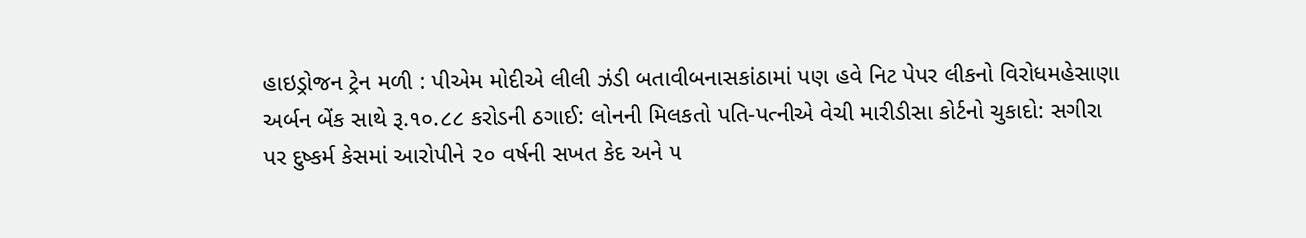હાઇડ્રોજન ટ્રેન મળી : પીએમ મોદીએ લીલી ઝંડી બતાવીબનાસકાંઠામાં પણ હવે નિટ પેપર લીકનો વિરોધમહેસાણા અર્બન બેંક સાથે રૂ.૧૦.૮૮ કરોડની ઠગાઈ: લોનની મિલકતો પતિ-પત્નીએ વેચી મારીડીસા કોર્ટનો ચુકાદો: સગીરા પર દુષ્કર્મ કેસમાં આરોપીને ૨૦ વર્ષની સખત કેદ અને ૫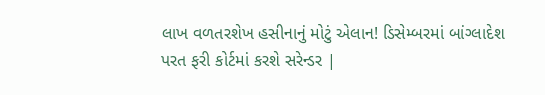લાખ વળતરશેખ હસીનાનું મોટું એલાન! ડિસેમ્બરમાં બાંગ્લાદેશ પરત ફરી કોર્ટમાં કરશે સરેન્ડર |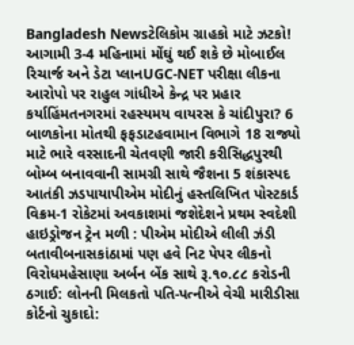Bangladesh Newsટેલિકોમ ગ્રાહકો માટે ઝટકો! આગામી 3-4 મહિનામાં મોંઘું થઈ શકે છે મોબાઈલ રિચાર્જ અને ડેટા પ્લાનUGC-NET પરીક્ષા લીકના આરોપો પર રાહુલ ગાંધીએ કેન્દ્ર પર પ્રહાર કર્યાહિંમતનગરમાં રહસ્યમય વાયરસ કે ચાંદીપુરા? 6 બાળકોના મોતથી ફફડાટહવામાન વિભાગે 18 રાજ્યો માટે ભારે વરસાદની ચેતવણી જારી કરીસિદ્ધપુરથી બોમ્બ બનાવવાની સામગ્રી સાથે જૈશના 5 શંકાસ્પદ આતંકી ઝડપાયાપીએમ મોદીનું હસ્તલિખિત પોસ્ટકાર્ડ વિક્રમ-1 રોકેટમાં અવકાશમાં જશેદેશને પ્રથમ સ્વદેશી હાઇડ્રોજન ટ્રેન મળી : પીએમ મોદીએ લીલી ઝંડી બતાવીબનાસકાંઠામાં પણ હવે નિટ પેપર લીકનો વિરોધમહેસાણા અર્બન બેંક સાથે રૂ.૧૦.૮૮ કરોડની ઠગાઈ: લોનની મિલકતો પતિ-પત્નીએ વેચી મારીડીસા કોર્ટનો ચુકાદો: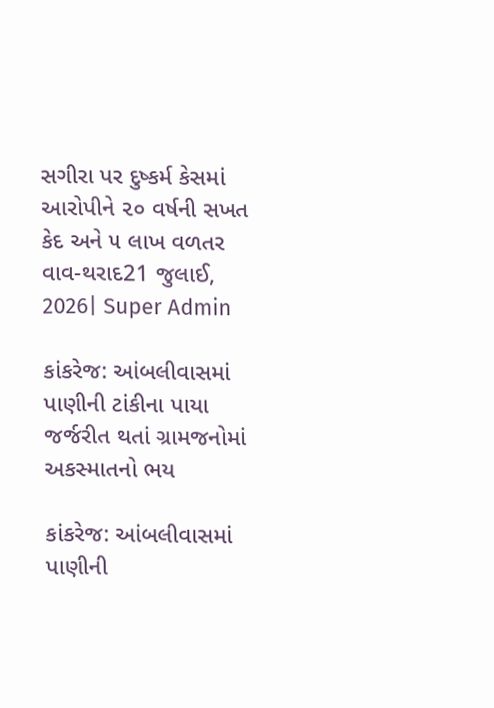સગીરા પર દુષ્કર્મ કેસમાં આરોપીને ૨૦ વર્ષની સખત કેદ અને ૫ લાખ વળતર
વાવ-થરાદ21 જુલાઈ, 2026| Super Admin

કાંકરેજ: આંબલીવાસમાં પાણીની ટાંકીના પાયા જર્જરીત થતાં ગ્રામજનોમાં અકસ્માતનો ભય

કાંકરેજ: આંબલીવાસમાં પાણીની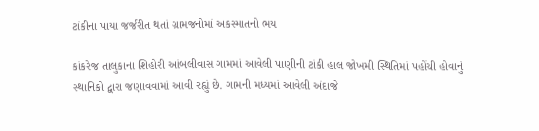ટાંકીના પાયા જર્જરીત થતાં ગ્રામજનોમાં અકસ્માતનો ભય

કાંકરેજ તાલુકાના શિહોરી આંબલીવાસ ગામમાં આવેલી પાણીની ટાંકી હાલ જોખમી સ્થિતિમાં પહોંચી હોવાનું સ્થાનિકો દ્વારા જણાવવામાં આવી રહ્યું છે. ગામની મધ્યમાં આવેલી અંદાજે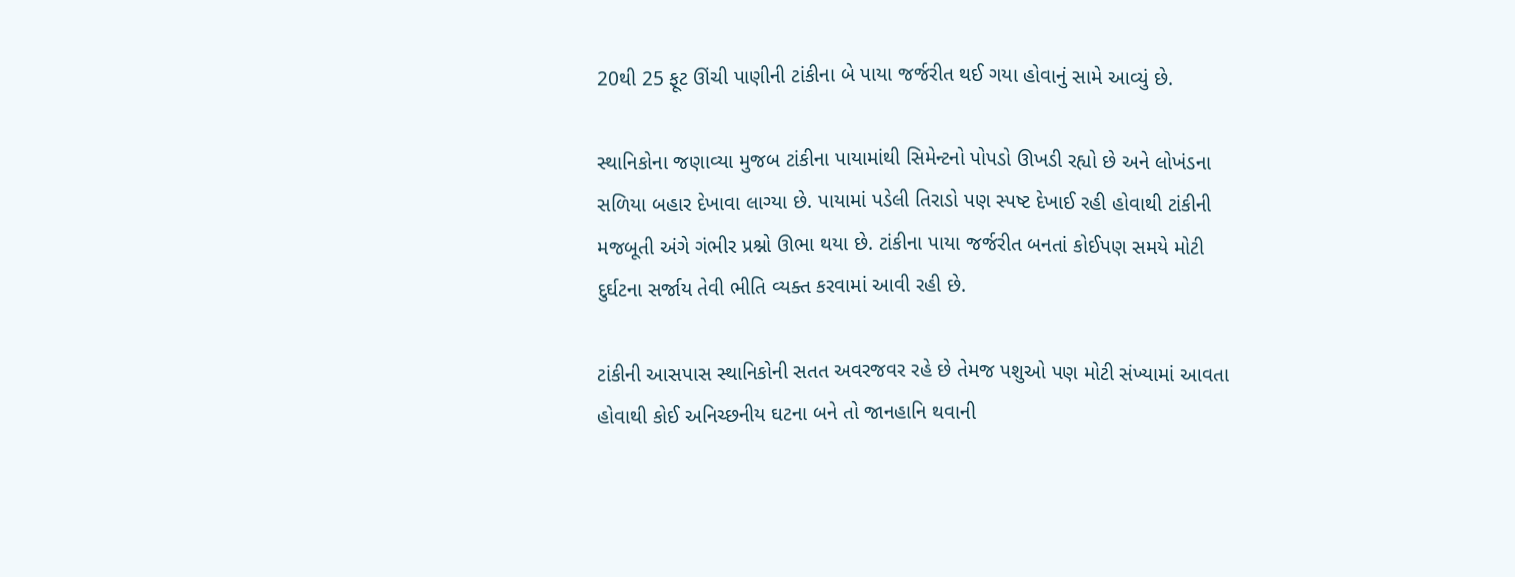20થી 25 ફૂટ ઊંચી પાણીની ટાંકીના બે પાયા જર્જરીત થઈ ગયા હોવાનું સામે આવ્યું છે.

સ્થાનિકોના જણાવ્યા મુજબ ટાંકીના પાયામાંથી સિમેન્ટનો પોપડો ઊખડી રહ્યો છે અને લોખંડના સળિયા બહાર દેખાવા લાગ્યા છે. પાયામાં પડેલી તિરાડો પણ સ્પષ્ટ દેખાઈ રહી હોવાથી ટાંકીની મજબૂતી અંગે ગંભીર પ્રશ્નો ઊભા થયા છે. ટાંકીના પાયા જર્જરીત બનતાં કોઈપણ સમયે મોટી દુર્ઘટના સર્જાય તેવી ભીતિ વ્યક્ત કરવામાં આવી રહી છે.

ટાંકીની આસપાસ સ્થાનિકોની સતત અવરજવર રહે છે તેમજ પશુઓ પણ મોટી સંખ્યામાં આવતા હોવાથી કોઈ અનિચ્છનીય ઘટના બને તો જાનહાનિ થવાની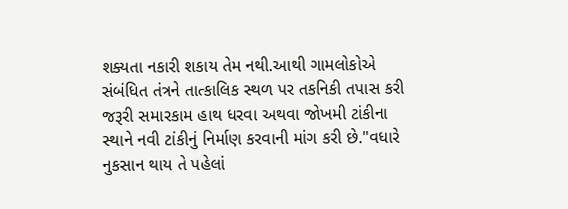શક્યતા નકારી શકાય તેમ નથી.આથી ગામલોકોએ સંબંધિત તંત્રને તાત્કાલિક સ્થળ પર તકનિકી તપાસ કરી જરૂરી સમારકામ હાથ ધરવા અથવા જોખમી ટાંકીના સ્થાને નવી ટાંકીનું નિર્માણ કરવાની માંગ કરી છે."વધારે નુકસાન થાય તે પહેલાં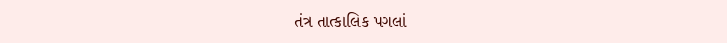તંત્ર તાત્કાલિક પગલાં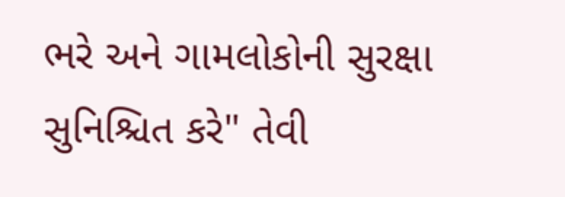ભરે અને ગામલોકોની સુરક્ષા સુનિશ્ચિત કરે" તેવી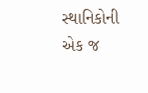સ્થાનિકોની એક જ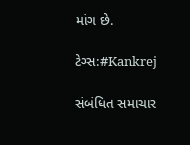માંગ છે.

ટેગ્સ:#Kankrej

સંબંધિત સમાચાર